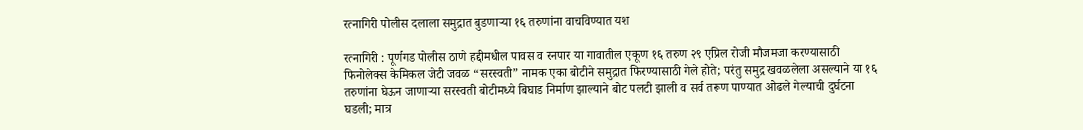रत्नागिरी पोलीस दलाला समुद्रात बुडणाऱ्या १६ तरुणांना वाचविण्यात यश

रत्नागिरी : पूर्णगड पोलीस ठाणे हद्दीमधील पावस व रनपार या गावातील एकूण १६ तरुण २९ एप्रिल रोजी मौजमजा करण्यासाठी फिनोलेक्स केमिकल जेटी जवळ “सरस्वती” नामक एका बोटीने समुद्रात फिरण्यासाठी गेले होते; परंतु समुद्र खवळलेला असल्याने या १६ तरुणांना घेऊन जाणाऱ्या सरस्वती बोटीमध्ये बिघाड निर्माण झाल्याने बोट पलटी झाली व सर्व तरूण पाण्यात ओढले गेल्याची दुर्घटना घडली; मात्र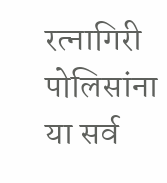रत्नागिरी पोलिसांना या सर्व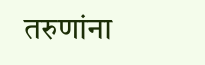तरुणांना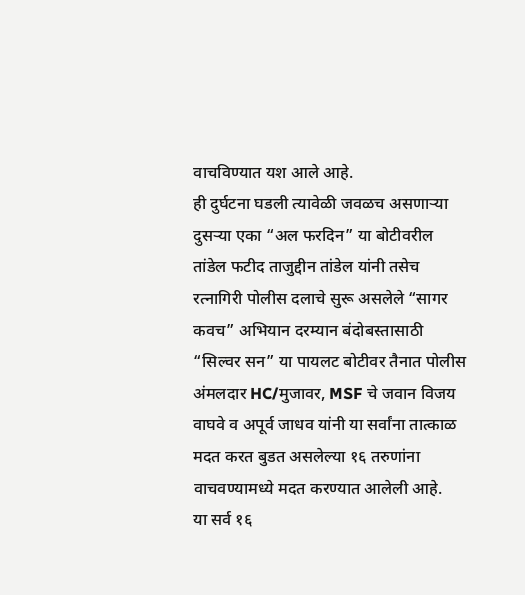वाचविण्यात यश आले आहे.
ही दुर्घटना घडली त्यावेळी जवळच असणाऱ्या दुसऱ्या एका “अल फरदिन” या बोटीवरील तांडेल फटीद ताजुद्दीन तांडेल यांनी तसेच रत्नागिरी पोलीस दलाचे सुरू असलेले “सागर कवच” अभियान दरम्यान बंदोबस्तासाठी “सिल्वर सन” या पायलट बोटीवर तैनात पोलीस अंमलदार HC/मुजावर, MSF चे जवान विजय वाघवे व अपूर्व जाधव यांनी या सर्वांना तात्काळ मदत करत बुडत असलेल्या १६ तरुणांना वाचवण्यामध्ये मदत करण्यात आलेली आहे.
या सर्व १६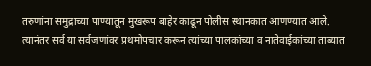तरुणांना समुद्राच्या पाण्यातून मुखरूप बाहेर काढून पोलीस स्थानकात आणण्यात आले. त्यानंतर सर्व या सर्वजणांवर प्रथमोपचार करून त्यांच्या पालकांच्या व नातेवाईकांच्या ताब्यात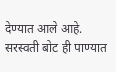देण्यात आले आहे. सरस्वती बोट ही पाण्यात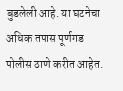बुडलेली आहे. या घटनेचा अधिक तपास पूर्णगड पोलीस ठाणे करीत आहेत.